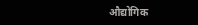औद्योगिक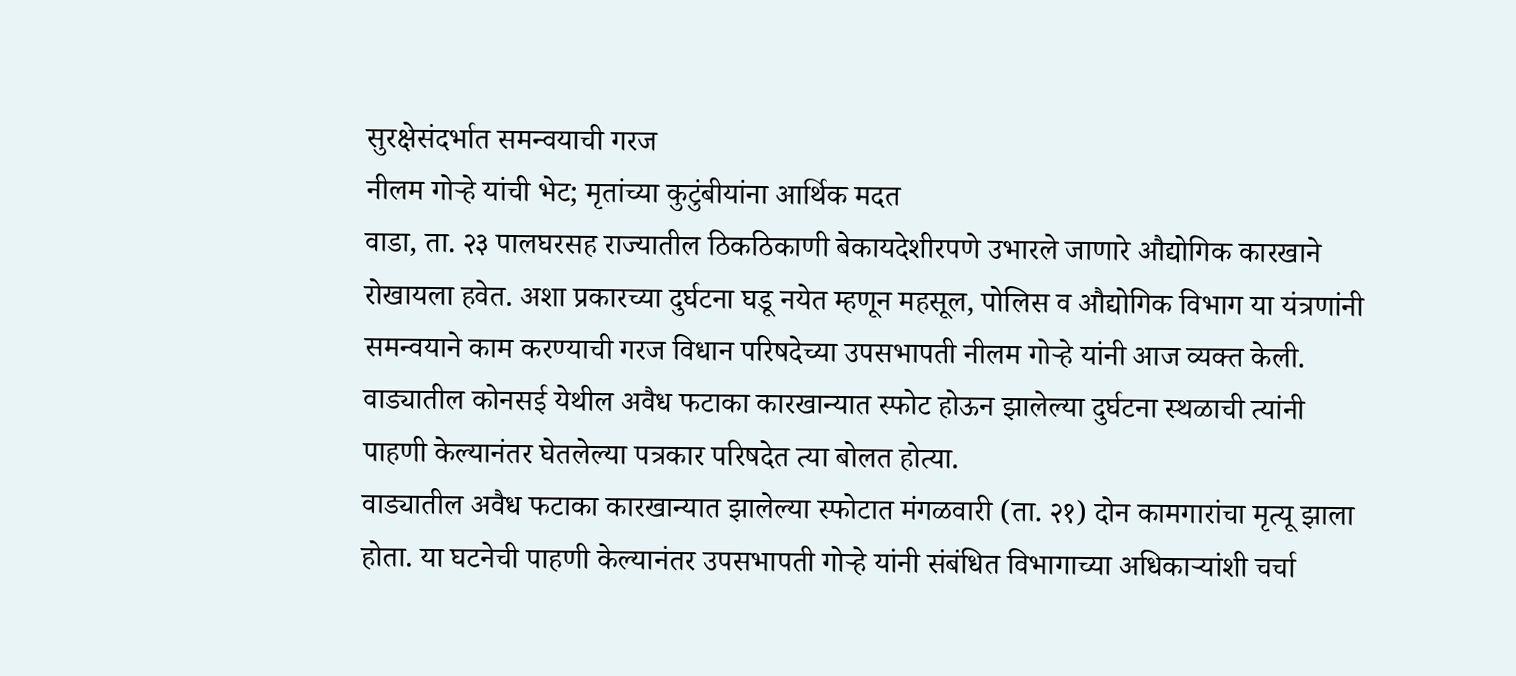सुरक्षेसंदर्भात समन्वयाची गरज
नीलम गोऱ्हे यांची भेट; मृतांच्या कुटुंबीयांना आर्थिक मदत
वाडा, ता. २३ पालघरसह राज्यातील ठिकठिकाणी बेकायदेशीरपणे उभारले जाणारे औद्योगिक कारखाने रोखायला हवेत. अशा प्रकारच्या दुर्घटना घडू नयेत म्हणून महसूल, पोलिस व औद्योगिक विभाग या यंत्रणांनी समन्वयाने काम करण्याची गरज विधान परिषदेच्या उपसभापती नीलम गोऱ्हे यांनी आज व्यक्त केली. वाड्यातील कोनसई येथील अवैध फटाका कारखान्यात स्फोट होऊन झालेल्या दुर्घटना स्थळाची त्यांनी पाहणी केल्यानंतर घेतलेल्या पत्रकार परिषदेत त्या बोलत होत्या.
वाड्यातील अवैध फटाका कारखान्यात झालेल्या स्फोटात मंगळवारी (ता. २१) दोन कामगारांचा मृत्यू झाला होता. या घटनेची पाहणी केल्यानंतर उपसभापती गोऱ्हे यांनी संबंधित विभागाच्या अधिकाऱ्यांशी चर्चा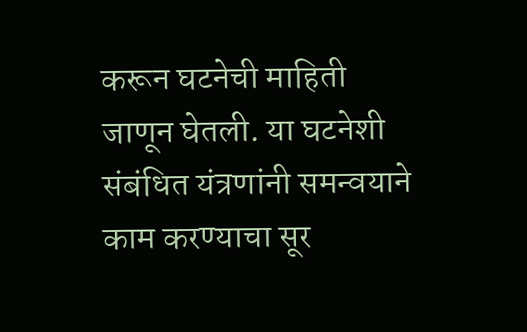करून घटनेची माहिती जाणून घेतली. या घटनेशी संबंधित यंत्रणांनी समन्वयाने काम करण्याचा सूर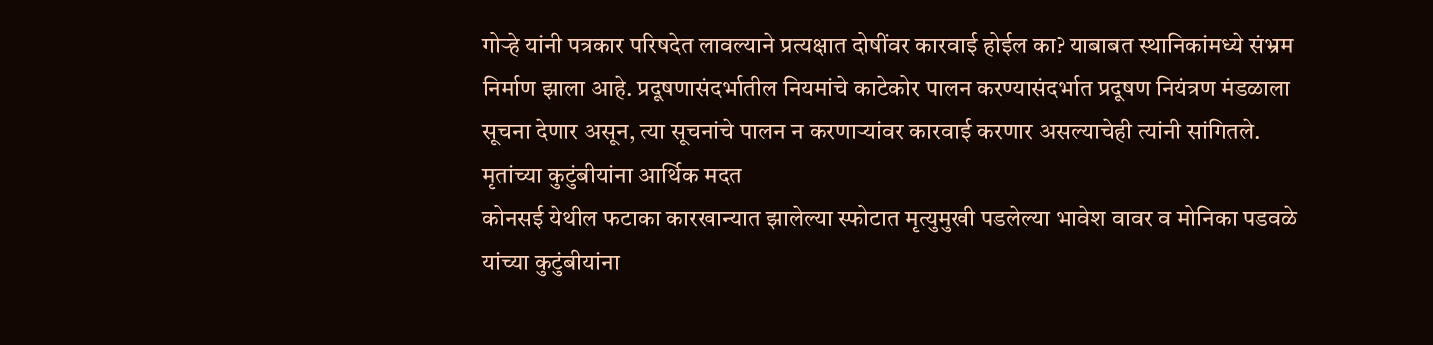गोऱ्हे यांनी पत्रकार परिषदेत लावल्याने प्रत्यक्षात दोषींवर कारवाई होईल का? याबाबत स्थानिकांमध्ये संभ्रम निर्माण झाला आहे. प्रदूषणासंदर्भातील नियमांचे काटेकोर पालन करण्यासंदर्भात प्रदूषण नियंत्रण मंडळाला सूचना देणार असून, त्या सूचनांचे पालन न करणाऱ्यांवर कारवाई करणार असल्याचेही त्यांनी सांगितले.
मृतांच्या कुटुंबीयांना आर्थिक मदत
कोनसई येथील फटाका कारखान्यात झालेल्या स्फोटात मृत्युमुखी पडलेल्या भावेश वावर व मोनिका पडवळे यांच्या कुटुंबीयांना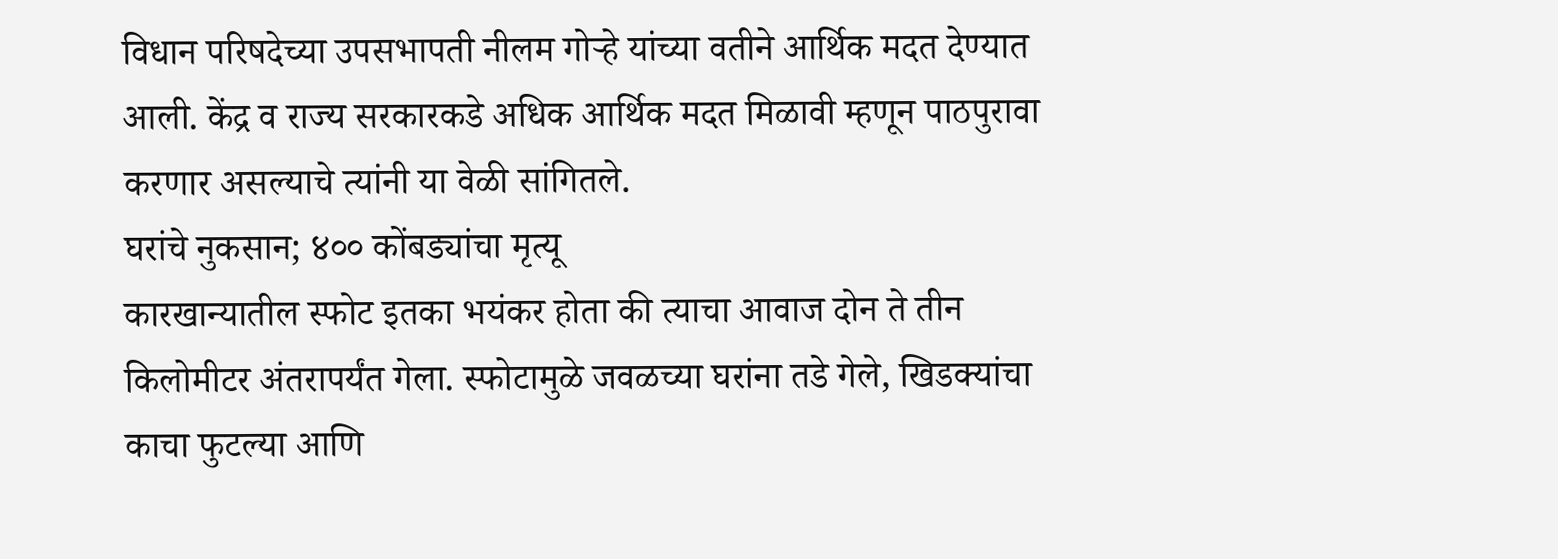विधान परिषदेच्या उपसभापती नीलम गोऱ्हे यांच्या वतीने आर्थिक मदत देण्यात आली. केंद्र व राज्य सरकारकडे अधिक आर्थिक मदत मिळावी म्हणून पाठपुरावा करणार असल्याचे त्यांनी या वेळी सांगितले.
घरांचे नुकसान; ४०० कोंबड्यांचा मृत्यू
कारखान्यातील स्फोट इतका भयंकर होता की त्याचा आवाज दोन ते तीन किलोमीटर अंतरापर्यंत गेला. स्फोटामुळे जवळच्या घरांना तडे गेले, खिडक्यांचा काचा फुटल्या आणि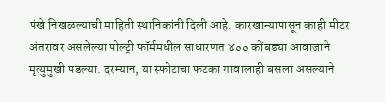पंखे निखळल्याची माहिती स्थानिकांनी दिली आहे. कारखान्यापासून काही मीटर अंतरावर असलेल्या पोल्ट्री फॉर्ममधील साधारणत ४०० कोंबड्या आवाजाने मृत्युमुखी पडल्या. दरम्यान, या स्फोटाचा फटका गावालाही बसला असल्याने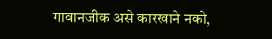गावानजीक असे कारखाने नको,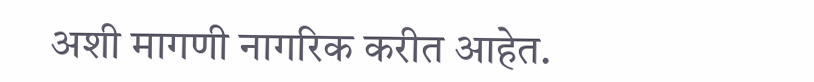अशी मागणी नागरिक करीत आहेत.